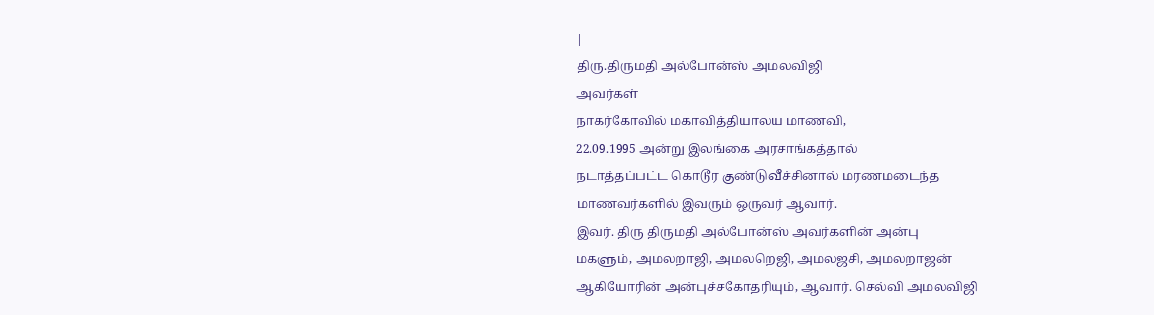|
திரு.திருமதி அல்போன்ஸ் அமலவிஜி
அவர்கள்
நாகர்கோவில் மகாவித்தியாலய மாணவி,
22.09.1995 அன்று இலங்கை அரசாங்கத்தால்
நடாத்தப்பட்ட கொடூர குண்டுவீச்சினால் மரணமடைந்த
மாணவர்களில் இவரும் ஒருவர் ஆவார்.
இவர். திரு திருமதி அல்போன்ஸ் அவர்களின் அன்பு
மகளும், அமலறாஜி, அமலறெஜி, அமலஜசி, அமலறாஜன்
ஆகியோரின் அன்புச்சகோதரியும், ஆவார். செல்வி அமலவிஜி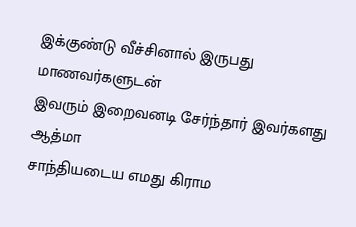இக்குண்டு வீச்சினால் இருபது மாணவர்களுடன்
இவரும் இறைவனடி சேர்ந்தார் இவர்களது ஆத்மா
சாந்தியடைய எமது கிராம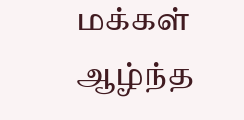மக்கள் ஆழ்ந்த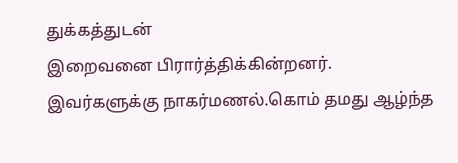துக்கத்துடன்
இறைவனை பிரார்த்திக்கின்றனர்.
இவர்களுக்கு நாகர்மணல்.கொம் தமது ஆழ்ந்த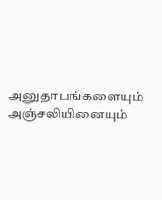அனுதாபங்களையும் அஞ்சலியினையும்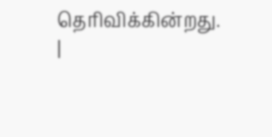தெரிவிக்கின்றது.
|